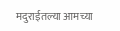मदुराईतल्या आमच्या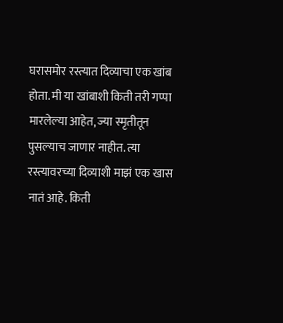घरासमोर रस्त्यात दिव्याचा एक खांब होता. मी या खांबाशी किती तरी गप्पा मारलेल्या आहेत, ज्या स्मृतीतून पुसल्याच जाणार नाहीत. त्या रस्त्यावरच्या दिव्याशी माझं एक खास नातं आहे. किती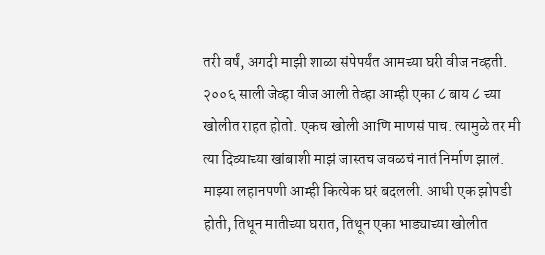तरी वर्षं, अगदी माझी शाळा संपेपर्यंत आमच्या घरी वीज नव्हती. २००६ साली जेव्हा वीज आली तेव्हा आम्ही एका ८ बाय ८ च्या खोलीत राहत होतो. एकच खोली आणि माणसं पाच. त्यामुळे तर मी त्या दिव्याच्या खांबाशी माझं जास्तच जवळचं नातं निर्माण झालं.
माझ्या लहानपणी आम्ही कित्येक घरं बदलली. आधी एक झोपडी होती, तिथून मातीच्या घरात, तिथून एका भाड्याच्या खोलीत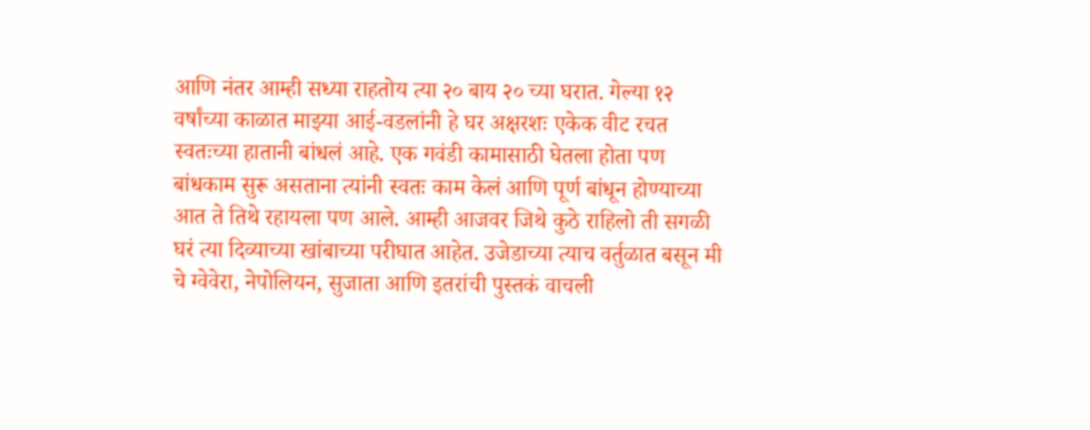आणि नंतर आम्ही सध्या राहतोय त्या २० बाय २० च्या घरात. गेल्या १२ वर्षांच्या काळात माझ्या आई-वडलांनी हे घर अक्षरशः एकेक वीट रचत स्वतःच्या हातानी बांधलं आहे. एक गवंडी कामासाठी घेतला होता पण बांधकाम सुरू असताना त्यांनी स्वतः काम केलं आणि पूर्ण बांधून होण्याच्या आत ते तिथे रहायला पण आले. आम्ही आजवर जिथे कुठे राहिलो ती सगळी घरं त्या दिव्याच्या खांबाच्या परीघात आहेत. उजेडाच्या त्याच वर्तुळात बसून मी चे ग्वेवेरा, नेपोलियन, सुजाता आणि इतरांची पुस्तकं वाचली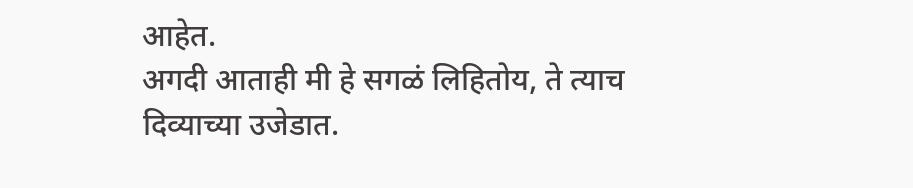आहेत.
अगदी आताही मी हे सगळं लिहितोय, ते त्याच दिव्याच्या उजेडात.